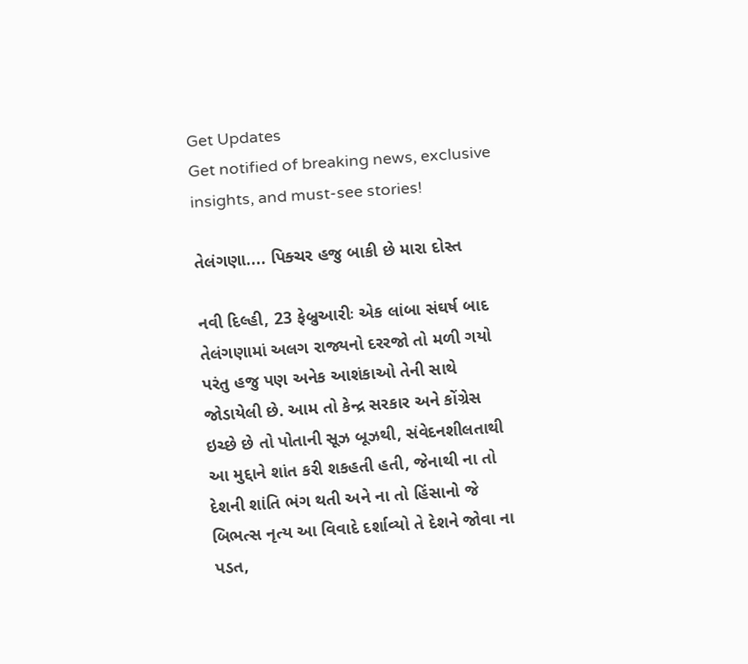Get Updates
Get notified of breaking news, exclusive insights, and must-see stories!

તેલંગણા.... પિક્ચર હજુ બાકી છે મારા દોસ્ત

નવી દિલ્હી, 23 ફેબ્રુઆરીઃ એક લાંબા સંઘર્ષ બાદ તેલંગણામાં અલગ રાજ્યનો દરરજો તો મળી ગયો પરંતુ હજુ પણ અનેક આશંકાઓ તેની સાથે જોડાયેલી છે. આમ તો કેન્દ્ર સરકાર અને કોંગ્રેસ ઇચ્છે છે તો પોતાની સૂઝ બૂઝથી, સંવેદનશીલતાથી આ મુદ્દાને શાંત કરી શકહતી હતી, જેનાથી ના તો દેશની શાંતિ ભંગ થતી અને ના તો હિંસાનો જે બિભત્સ નૃત્ય આ વિવાદે દર્શાવ્યો તે દેશને જોવા ના પડત,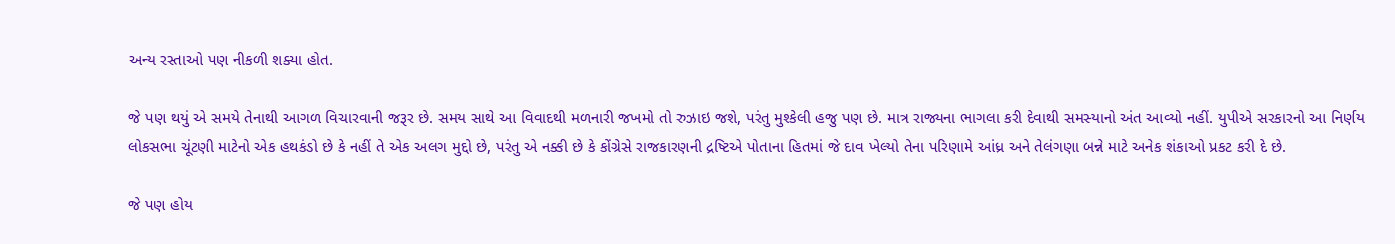અન્ય રસ્તાઓ પણ નીકળી શક્યા હોત.

જે પણ થયું એ સમયે તેનાથી આગળ વિચારવાની જરૂર છે. સમય સાથે આ વિવાદથી મળનારી જખમો તો રુઝાઇ જશે, પરંતુ મુશ્કેલી હજુ પણ છે. માત્ર રાજ્યના ભાગલા કરી દેવાથી સમસ્યાનો અંત આવ્યો નહીં. યુપીએ સરકારનો આ નિર્ણય લોકસભા ચૂંટણી માટેનો એક હથકંડો છે કે નહીં તે એક અલગ મુદ્દો છે, પરંતુ એ નક્કી છે કે કોંગ્રેસે રાજકારણની દ્રષ્ટિએ પોતાના હિતમાં જે દાવ ખેલ્યો તેના પરિણામે આંધ્ર અને તેલંગણા બન્ને માટે અનેક શંકાઓ પ્રકટ કરી દે છે.

જે પણ હોય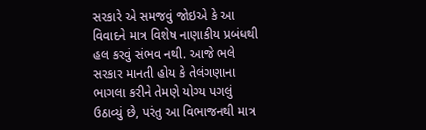સરકારે એ સમજવું જોઇએ કે આ વિવાદને માત્ર વિશેષ નાણાકીય પ્રબંધથી હલ કરવું સંભવ નથી. આજે ભલે સરકાર માનતી હોય કે તેલંગણાના ભાગલા કરીને તેમણે યોગ્ય પગલું ઉઠાવ્યું છે, પરંતુ આ વિભાજનથી માત્ર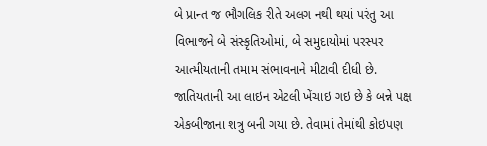બે પ્રાન્ત જ ભૌગલિક રીતે અલગ નથી થયાં પરંતુ આ વિભાજને બે સંસ્કૃતિઓમાં, બે સમુદાયોમાં પરસ્પર આત્મીયતાની તમામ સંભાવનાને મીટાવી દીધી છે. જાતિયતાની આ લાઇન એટલી ખેંચાઇ ગઇ છે કે બન્ને પક્ષ એકબીજાના શત્રુ બની ગયા છે. તેવામાં તેમાંથી કોઇપણ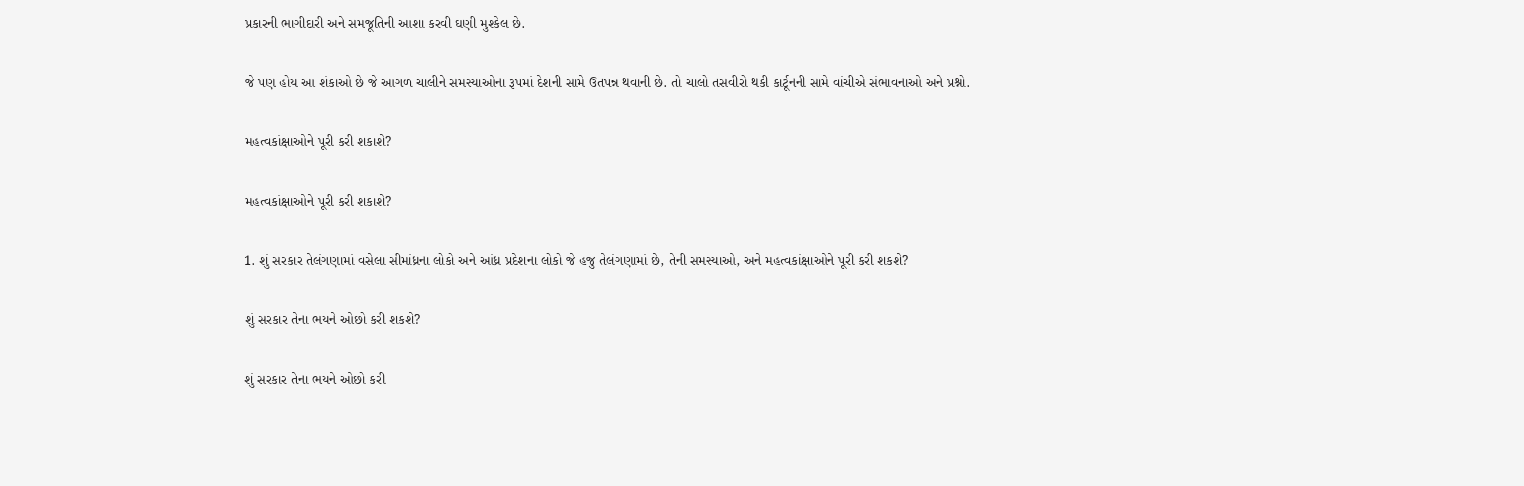પ્રકારની ભાગીદારી અને સમજૂતિની આશા કરવી ઘણી મુશ્કેલ છે.

જે પણ હોય આ શંકાઓ છે જે આગળ ચાલીને સમસ્યાઓના રૂપમાં દેશની સામે ઉતપન્ન થવાની છે. તો ચાલો તસવીરો થકી કાર્ટૂનની સામે વાંચીએ સંભાવનાઓ અને પ્રશ્નો.

મહત્વકાંક્ષાઓને પૂરી કરી શકાશે?

મહત્વકાંક્ષાઓને પૂરી કરી શકાશે?

1. શું સરકાર તેલંગણામાં વસેલા સીમાંધ્રના લોકો અને આંધ્ર પ્રદેશના લોકો જે હજુ તેલંગણામાં છે, તેની સમસ્યાઓ, અને મહત્વકાંક્ષાઓને પૂરી કરી શકશે?

શું સરકાર તેના ભયને ઓછો કરી શકશે?

શું સરકાર તેના ભયને ઓછો કરી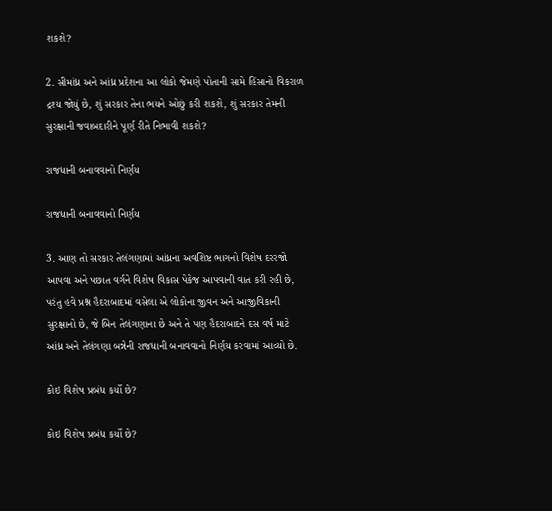શકશે?

2. સીમાંધ્ર અને આંધ્ર પ્રદેશના આ લોકો જેમણે પોતાની સામે હિંસાનો વિકરાળ દ્રશ્ય જોયું છે, શું સરકાર તેના ભયને ઓછું કરી શકશે, શું સરકાર તેમની સુરક્ષાની જવાબદારીને પૂર્ણ રીતે નિભાવી શકશે?

રાજધાની બનાવવાનો નિર્ણય

રાજધાની બનાવવાનો નિર્ણય

3. આણ તો સરકાર તેલંગણામાં આંધ્રના અવશિષ્ટ ભાગનો વિશેષ દરરજો આપવા અને પછાત વર્ગને વિશેષ વિકાસ પેકેજ આપવાની વાત કરી રહી છે, પરંતુ હવે પ્રશ્ન હૈદરાબાદમાં વસેલા એ લોકોના જીવન અને આજીવિકાની સુરક્ષાનો છે, જે બિન તેલંગણાના છે અને તે પણ હૈદરાબાદને દસ વર્ષ માટે આંધ્ર અને તેલંગણા બન્નેની રાજધાની બનાવવાનો નિર્ણય કરવામાં આવ્યો છે.

કોઇ વિશેષ પ્રબંધ કર્યો છે?

કોઇ વિશેષ પ્રબંધ કર્યો છે?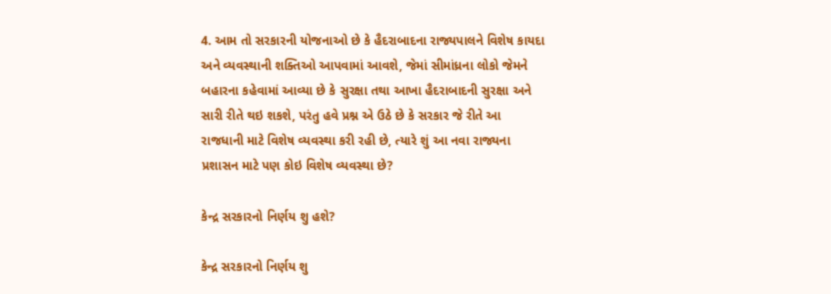4. આમ તો સરકારની યોજનાઓ છે કે હૈદરાબાદના રાજ્યપાલને વિશેષ કાયદા અને વ્યવસ્થાની શક્તિઓ આપવામાં આવશે, જેમાં સીમાંધ્રના લોકો જેમને બહારના કહેવામાં આવ્યા છે કે સુરક્ષા તથા આખા હૈદરાબાદની સુરક્ષા અને સારી રીતે થઇ શકશે, પરંતુ હવે પ્રશ્ન એ ઉઠે છે કે સરકાર જે રીતે આ રાજધાની માટે વિશેષ વ્યવસ્થા કરી રહી છે, ત્યારે શું આ નવા રાજ્યના પ્રશાસન માટે પણ કોઇ વિશેષ વ્યવસ્થા છે?

કેન્દ્ર સરકારનો નિર્ણય શુ હશે?

કેન્દ્ર સરકારનો નિર્ણય શુ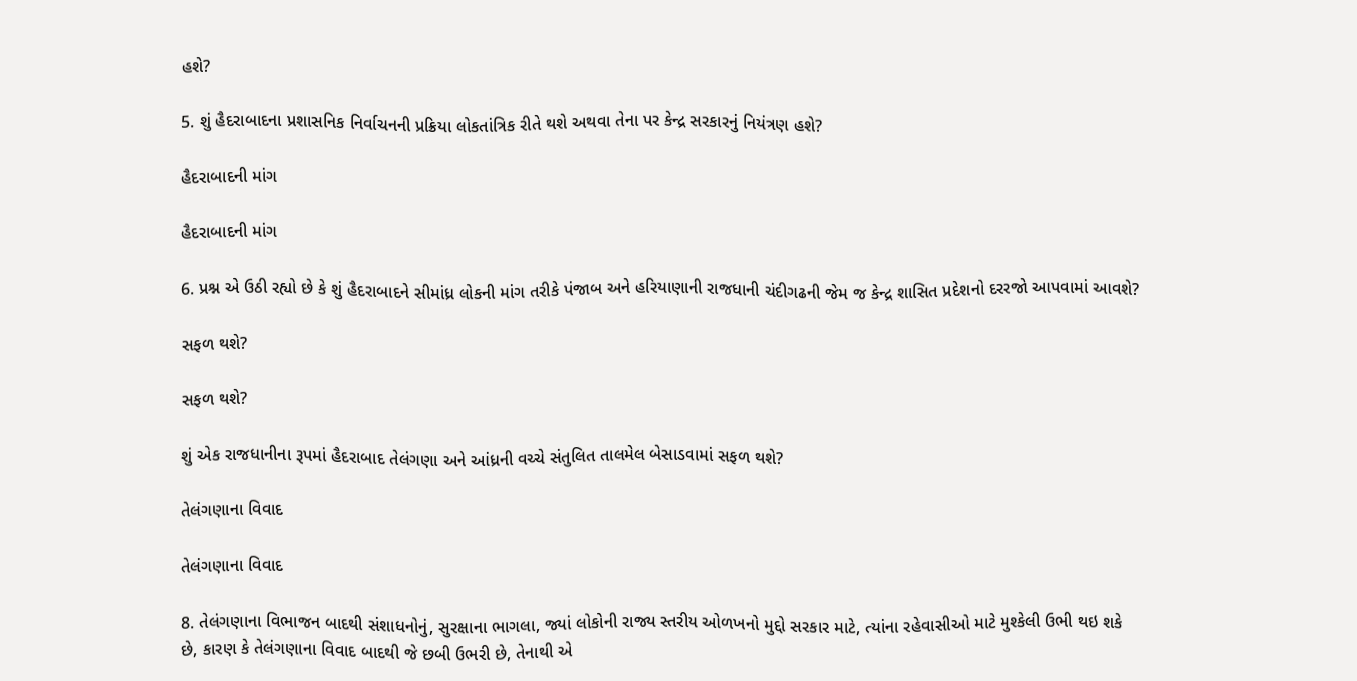હશે?

5. શું હૈદરાબાદના પ્રશાસનિક નિર્વાચનની પ્રક્રિયા લોકતાંત્રિક રીતે થશે અથવા તેના પર કેન્દ્ર સરકારનું નિયંત્રણ હશે?

હૈદરાબાદની માંગ

હૈદરાબાદની માંગ

6. પ્રશ્ન એ ઉઠી રહ્યો છે કે શું હૈદરાબાદને સીમાંધ્ર લોકની માંગ તરીકે પંજાબ અને હરિયાણાની રાજધાની ચંદીગઢની જેમ જ કેન્દ્ર શાસિત પ્રદેશનો દરરજો આપવામાં આવશે?

સફળ થશે?

સફળ થશે?

શું એક રાજધાનીના રૂપમાં હૈદરાબાદ તેલંગણા અને આંધ્રની વચ્ચે સંતુલિત તાલમેલ બેસાડવામાં સફળ થશે?

તેલંગણાના વિવાદ

તેલંગણાના વિવાદ

8. તેલંગણાના વિભાજન બાદથી સંશાધનોનું, સુરક્ષાના ભાગલા, જ્યાં લોકોની રાજ્ય સ્તરીય ઓળખનો મુદ્દો સરકાર માટે, ત્યાંના રહેવાસીઓ માટે મુશ્કેલી ઉભી થઇ શકે છે, કારણ કે તેલંગણાના વિવાદ બાદથી જે છબી ઉભરી છે, તેનાથી એ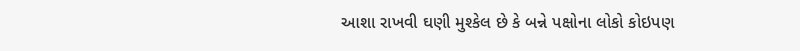આશા રાખવી ઘણી મુશ્કેલ છે કે બન્ને પક્ષોના લોકો કોઇપણ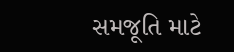સમજૂતિ માટે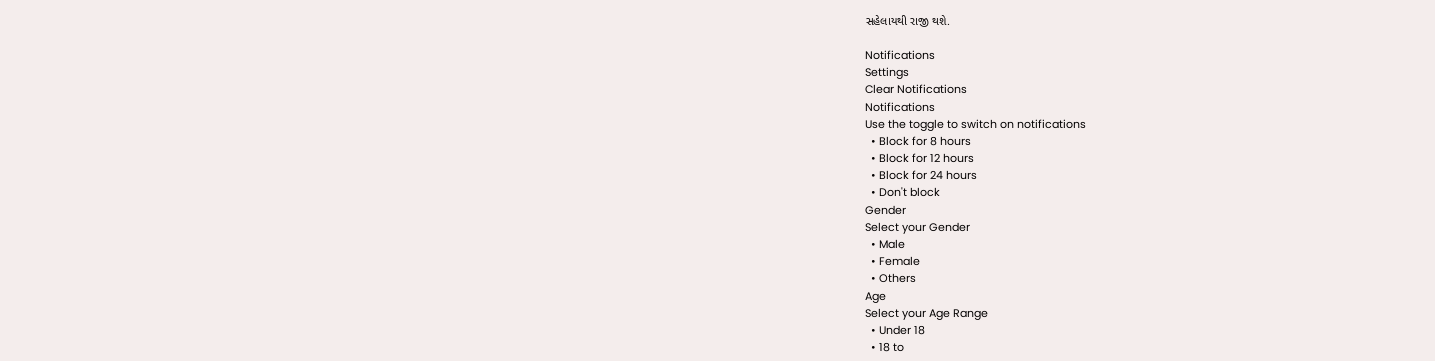સહેલાયથી રાજી થશે.

Notifications
Settings
Clear Notifications
Notifications
Use the toggle to switch on notifications
  • Block for 8 hours
  • Block for 12 hours
  • Block for 24 hours
  • Don't block
Gender
Select your Gender
  • Male
  • Female
  • Others
Age
Select your Age Range
  • Under 18
  • 18 to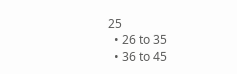25
  • 26 to 35
  • 36 to 45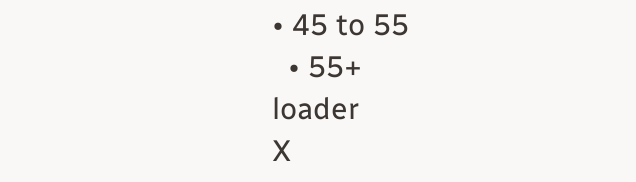• 45 to 55
  • 55+
loader
X